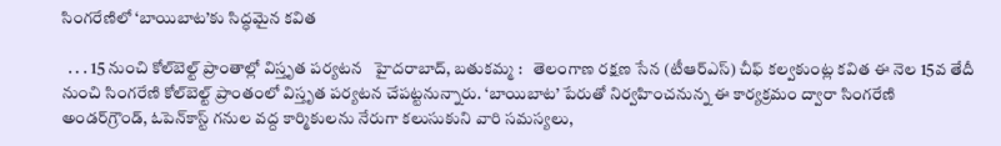సింగరేణిలో ‘బాయిబాట’కు సిద్ధమైన కవిత

  . . . 15 నుంచి కోల్‌బెల్ట్ ప్రాంతాల్లో విస్తృత పర్యటన   హైదరాబాద్, బతుకమ్మ :   తెలంగాణ రక్షణ సేన (టీఆర్ఎస్) చీఫ్ కల్వకుంట్ల కవిత ఈ నెల 15వ తేదీ నుంచి సింగరేణి కోల్‌బెల్ట్ ప్రాంతంలో విస్తృత పర్యటన చేపట్టనున్నారు. ‘బాయిబాట’ పేరుతో నిర్వహించనున్న ఈ కార్యక్రమం ద్వారా సింగరేణి అండర్‌గ్రౌండ్, ఓపెన్‌కాస్ట్ గనుల వద్ద కార్మికులను నేరుగా కలుసుకుని వారి సమస్యలు,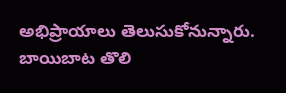అభిప్రాయాలు తెలుసుకోనున్నారు. బాయిబాట తొలి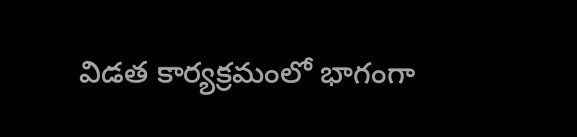విడత కార్యక్రమంలో భాగంగా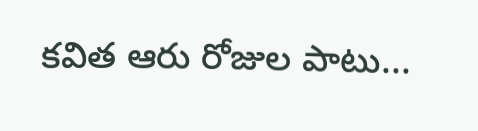కవిత ఆరు రోజుల పాటు...